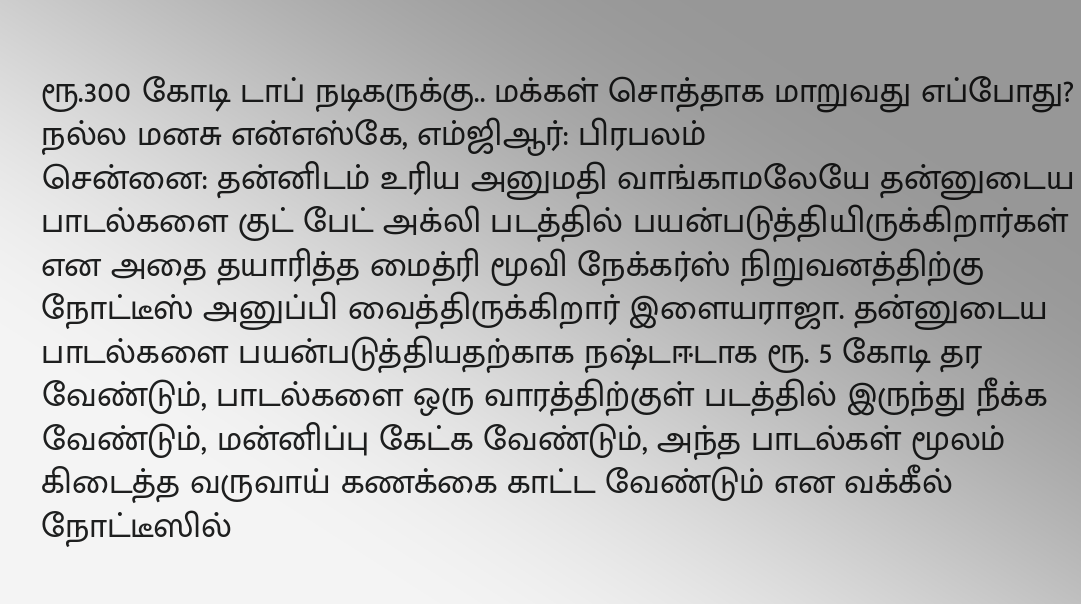ரூ.300 கோடி டாப் நடிகருக்கு.. மக்கள் சொத்தாக மாறுவது எப்போது? நல்ல மனசு என்எஸ்கே, எம்ஜிஆர்: பிரபலம்
சென்னை: தன்னிடம் உரிய அனுமதி வாங்காமலேயே தன்னுடைய பாடல்களை குட் பேட் அக்லி படத்தில் பயன்படுத்தியிருக்கிறார்கள் என அதை தயாரித்த மைத்ரி மூவி நேக்கர்ஸ் நிறுவனத்திற்கு நோட்டீஸ் அனுப்பி வைத்திருக்கிறார் இளையராஜா. தன்னுடைய பாடல்களை பயன்படுத்தியதற்காக நஷ்டஈடாக ரூ. 5 கோடி தர வேண்டும், பாடல்களை ஒரு வாரத்திற்குள் படத்தில் இருந்து நீக்க வேண்டும், மன்னிப்பு கேட்க வேண்டும், அந்த பாடல்கள் மூலம் கிடைத்த வருவாய் கணக்கை காட்ட வேண்டும் என வக்கீல் நோட்டீஸில்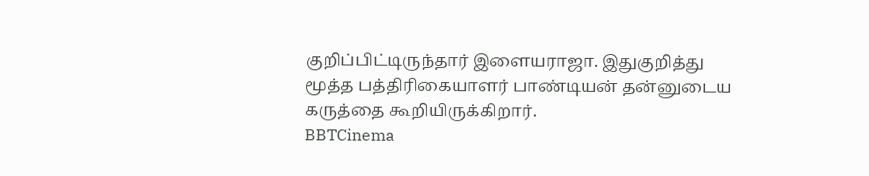குறிப்பிட்டிருந்தார் இளையராஜா. இதுகுறித்து மூத்த பத்திரிகையாளர் பாண்டியன் தன்னுடைய கருத்தை கூறியிருக்கிறார்.
BBTCinema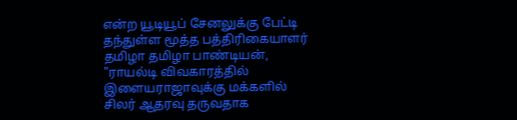என்ற யூடியூப் சேனலுக்கு பேட்டி தந்துள்ள மூத்த பத்திரிகையாளர் தமிழா தமிழா பாண்டியன், "ராயல்டி விவகாரத்தில் இளையராஜாவுக்கு மக்களில் சிலர் ஆதரவு தருவதாக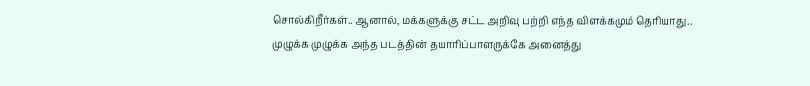சொல்கிறீர்கள்.. ஆனால், மக்களுக்கு சட்ட அறிவு பற்றி எந்த விளக்கமும் தெரியாது.. முழுக்க முழுக்க அந்த படத்தின் தயாரிப்பாளருக்கே அனைத்து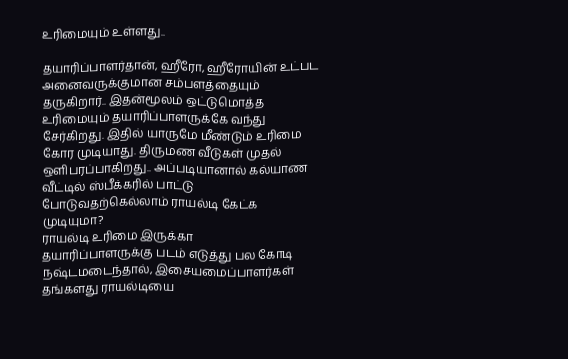உரிமையும் உள்ளது..

தயாரிப்பாளர்தான், ஹீரோ, ஹீரோயின் உட்பட அனைவருக்குமான சம்பளத்தையும் தருகிறார்.. இதன்மூலம் ஒட்டுமொத்த உரிமையும் தயாரிப்பாளருக்கே வந்து சேர்கிறது. இதில் யாருமே மீண்டும் உரிமை கோர முடியாது. திருமண வீடுகள் முதல் ஒளிபரப்பாகிறது.. அப்படியானால் கல்யாண வீட்டில் ஸ்பீக்கரில் பாட்டு போடுவதற்கெல்லாம் ராயல்டி கேட்க முடியுமா?
ராயல்டி உரிமை இருக்கா
தயாரிப்பாளருக்கு படம் எடுத்து பல கோடி நஷ்டமடைந்தால், இசையமைப்பாளர்கள் தங்களது ராயல்டியை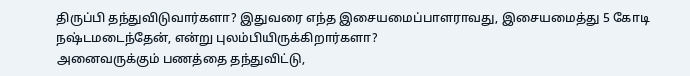திருப்பி தந்துவிடுவார்களா? இதுவரை எந்த இசையமைப்பாளராவது, இசையமைத்து 5 கோடி நஷ்டமடைந்தேன், என்று புலம்பியிருக்கிறார்களா?
அனைவருக்கும் பணத்தை தந்துவிட்டு,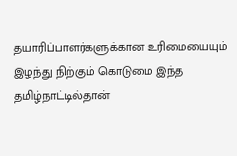தயாரிப்பாளர்களுக்கான உரிமையையும் இழந்து நிற்கும் கொடுமை இந்த தமிழ்நாட்டில்தான்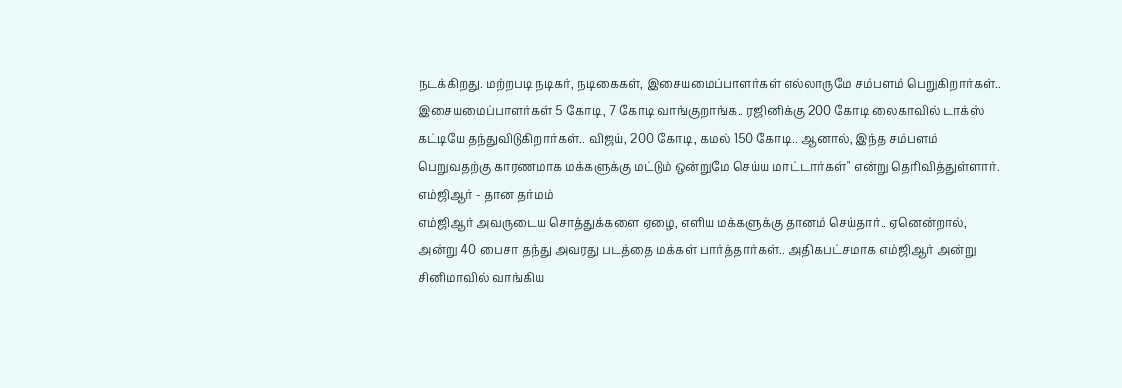நடக்கிறது. மற்றபடி நடிகர், நடிகைகள், இசையமைப்பாளர்கள் எல்லாருமே சம்பளம் பெறுகிறார்கள்.. இசையமைப்பாளர்கள் 5 கோடி, 7 கோடி வாங்குறாங்க.. ரஜினிக்கு 200 கோடி லைகாவில் டாக்ஸ் கட்டியே தந்துவிடுகிறார்கள்.. விஜய், 200 கோடி, கமல் 150 கோடி.. ஆனால், இந்த சம்பளம் பெறுவதற்கு காரணமாக மக்களுக்கு மட்டும் ஒன்றுமே செய்ய மாட்டார்கள்" என்று தெரிவித்துள்ளார்.
எம்ஜிஆர் - தான தர்மம்
எம்ஜிஆர் அவருடைய சொத்துக்களை ஏழை, எளிய மக்களுக்கு தானம் செய்தார்.. ஏனென்றால், அன்று 40 பைசா தந்து அவரது படத்தை மக்கள் பார்த்தார்கள்.. அதிகபட்சமாக எம்ஜிஆர் அன்று சினிமாவில் வாங்கிய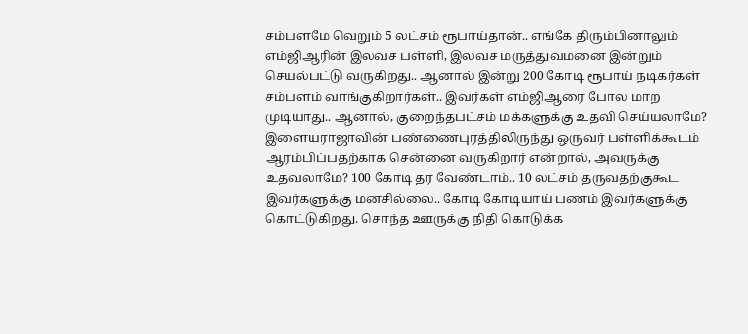சம்பளமே வெறும் 5 லட்சம் ரூபாய்தான்.. எங்கே திரும்பினாலும் எம்ஜிஆரின் இலவச பள்ளி, இலவச மருத்துவமனை இன்றும் செயல்பட்டு வருகிறது.. ஆனால் இன்று 200 கோடி ரூபாய் நடிகர்கள் சம்பளம் வாங்குகிறார்கள்.. இவர்கள் எம்ஜிஆரை போல மாற முடியாது.. ஆனால், குறைந்தபட்சம் மக்களுக்கு உதவி செய்யலாமே?
இளையராஜாவின் பண்ணைபுரத்திலிருந்து ஒருவர் பள்ளிக்கூடம் ஆரம்பிப்பதற்காக சென்னை வருகிறார் என்றால், அவருக்கு உதவலாமே? 100 கோடி தர வேண்டாம்.. 10 லட்சம் தருவதற்குகூட இவர்களுக்கு மனசில்லை.. கோடி கோடியாய் பணம் இவர்களுக்கு கொட்டுகிறது. சொந்த ஊருக்கு நிதி கொடுக்க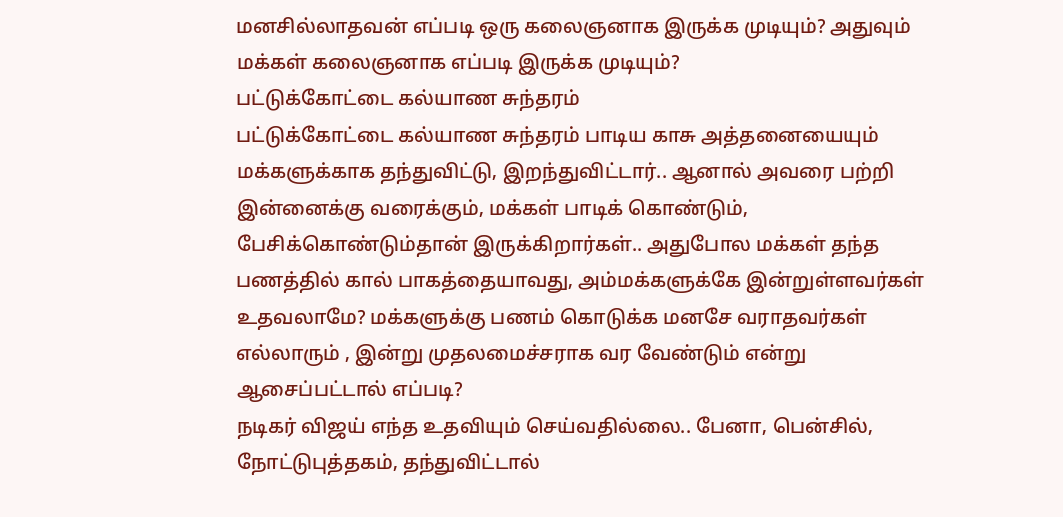மனசில்லாதவன் எப்படி ஒரு கலைஞனாக இருக்க முடியும்? அதுவும் மக்கள் கலைஞனாக எப்படி இருக்க முடியும்?
பட்டுக்கோட்டை கல்யாண சுந்தரம்
பட்டுக்கோட்டை கல்யாண சுந்தரம் பாடிய காசு அத்தனையையும் மக்களுக்காக தந்துவிட்டு, இறந்துவிட்டார்.. ஆனால் அவரை பற்றி இன்னைக்கு வரைக்கும், மக்கள் பாடிக் கொண்டும், பேசிக்கொண்டும்தான் இருக்கிறார்கள்.. அதுபோல மக்கள் தந்த பணத்தில் கால் பாகத்தையாவது, அம்மக்களுக்கே இன்றுள்ளவர்கள் உதவலாமே? மக்களுக்கு பணம் கொடுக்க மனசே வராதவர்கள் எல்லாரும் , இன்று முதலமைச்சராக வர வேண்டும் என்று ஆசைப்பட்டால் எப்படி?
நடிகர் விஜய் எந்த உதவியும் செய்வதில்லை.. பேனா, பென்சில், நோட்டுபுத்தகம், தந்துவிட்டால்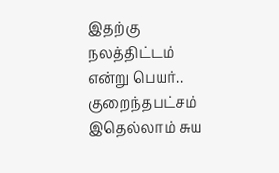இதற்கு நலத்திட்டம் என்று பெயர்.. குறைந்தபட்சம் இதெல்லாம் சுய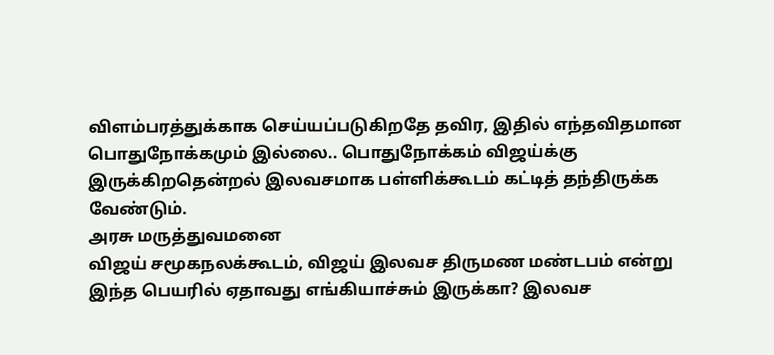விளம்பரத்துக்காக செய்யப்படுகிறதே தவிர, இதில் எந்தவிதமான பொதுநோக்கமும் இல்லை.. பொதுநோக்கம் விஜய்க்கு இருக்கிறதென்றல் இலவசமாக பள்ளிக்கூடம் கட்டித் தந்திருக்க வேண்டும்.
அரசு மருத்துவமனை
விஜய் சமூகநலக்கூடம், விஜய் இலவச திருமண மண்டபம் என்று இந்த பெயரில் ஏதாவது எங்கியாச்சும் இருக்கா? இலவச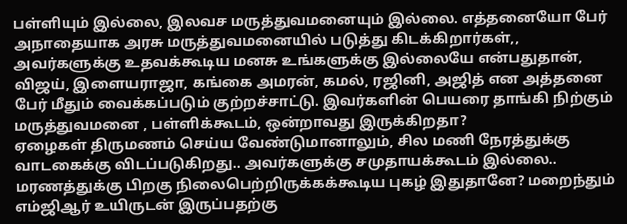பள்ளியும் இல்லை, இலவச மருத்துவமனையும் இல்லை. எத்தனையோ பேர் அநாதையாக அரசு மருத்துவமனையில் படுத்து கிடக்கிறார்கள்,, அவர்களுக்கு உதவக்கூடிய மனசு உங்களுக்கு இல்லையே என்பதுதான், விஜய், இளையராஜா, கங்கை அமரன், கமல், ரஜினி, அஜித் என அத்தனை பேர் மீதும் வைக்கப்படும் குற்றச்சாட்டு. இவர்களின் பெயரை தாங்கி நிற்கும் மருத்துவமனை , பள்ளிக்கூடம், ஒன்றாவது இருக்கிறதா?
ஏழைகள் திருமணம் செய்ய வேண்டுமானாலும், சில மணி நேரத்துக்கு வாடகைக்கு விடப்படுகிறது.. அவர்களுக்கு சமுதாயக்கூடம் இல்லை.. மரணத்துக்கு பிறகு நிலைபெற்றிருக்கக்கூடிய புகழ் இதுதானே? மறைந்தும் எம்ஜிஆர் உயிருடன் இருப்பதற்கு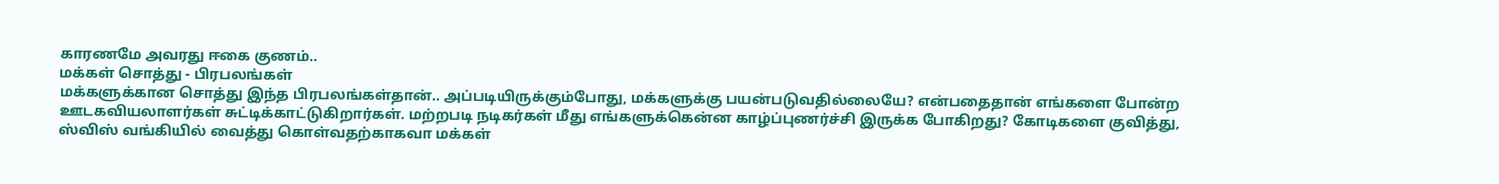காரணமே அவரது ஈகை குணம்..
மக்கள் சொத்து - பிரபலங்கள்
மக்களுக்கான சொத்து இந்த பிரபலங்கள்தான்.. அப்படியிருக்கும்போது, மக்களுக்கு பயன்படுவதில்லையே? என்பதைதான் எங்களை போன்ற ஊடகவியலாளர்கள் சுட்டிக்காட்டுகிறார்கள். மற்றபடி நடிகர்கள் மீது எங்களுக்கென்ன காழ்ப்புணர்ச்சி இருக்க போகிறது? கோடிகளை குவித்து, ஸ்விஸ் வங்கியில் வைத்து கொள்வதற்காகவா மக்கள்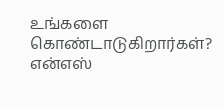உங்களை கொண்டாடுகிறார்கள்?
என்எஸ்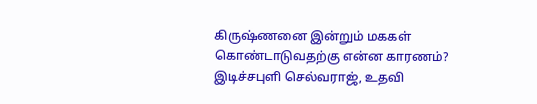கிருஷ்ணனை இன்றும் மககள் கொண்டாடுவதற்கு என்ன காரணம்? இடிச்சபுளி செல்வராஜ், உதவி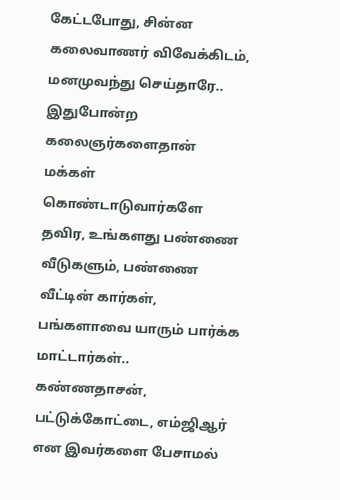கேட்டபோது, சின்ன கலைவாணர் விவேக்கிடம், மனமுவந்து செய்தாரே.. இதுபோன்ற கலைஞர்களைதான் மக்கள் கொண்டாடுவார்களே தவிர, உங்களது பண்ணை வீடுகளும், பண்ணை வீட்டின் கார்கள், பங்களாவை யாரும் பார்க்க மாட்டார்கள்.. கண்ணதாசன், பட்டுக்கோட்டை, எம்ஜிஆர் என இவர்களை பேசாமல்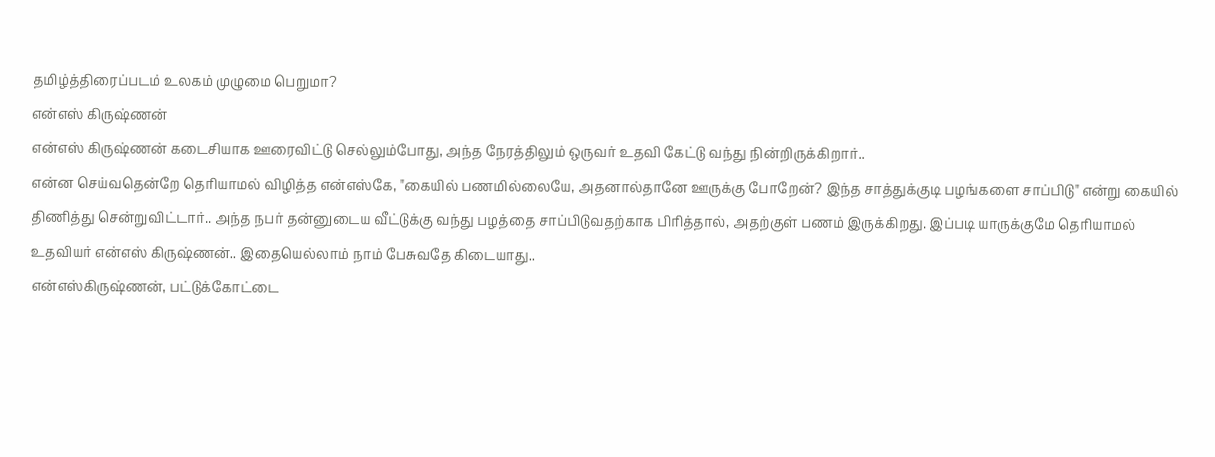தமிழ்த்திரைப்படம் உலகம் முழுமை பெறுமா?
என்எஸ் கிருஷ்ணன்
என்எஸ் கிருஷ்ணன் கடைசியாக ஊரைவிட்டு செல்லும்போது, அந்த நேரத்திலும் ஒருவர் உதவி கேட்டு வந்து நின்றிருக்கிறார்..
என்ன செய்வதென்றே தெரியாமல் விழித்த என்எஸ்கே, "கையில் பணமில்லையே, அதனால்தானே ஊருக்கு போறேன்? இந்த சாத்துக்குடி பழங்களை சாப்பிடு" என்று கையில் திணித்து சென்றுவிட்டார்.. அந்த நபர் தன்னுடைய வீட்டுக்கு வந்து பழத்தை சாப்பிடுவதற்காக பிரித்தால், அதற்குள் பணம் இருக்கிறது. இப்படி யாருக்குமே தெரியாமல் உதவியர் என்எஸ் கிருஷ்ணன்.. இதையெல்லாம் நாம் பேசுவதே கிடையாது..
என்எஸ்கிருஷ்ணன், பட்டுக்கோட்டை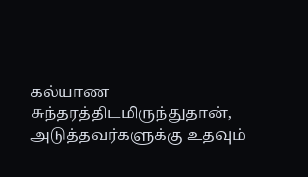கல்யாண சுந்தரத்திடமிருந்துதான், அடுத்தவர்களுக்கு உதவும்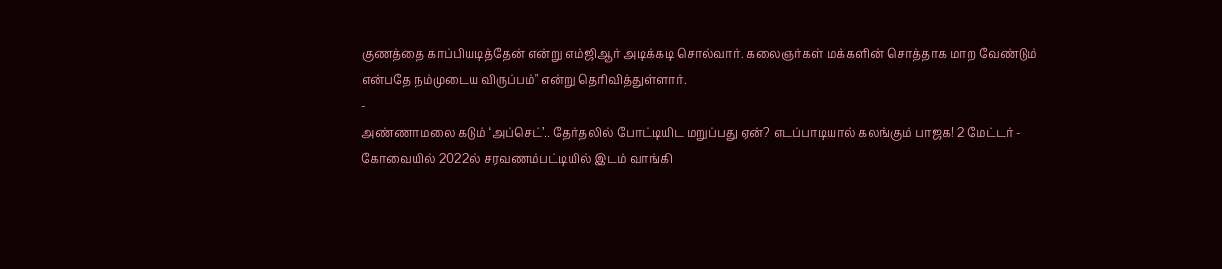குணத்தை காப்பியடித்தேன் என்று எம்ஜிஆர் அடிக்கடி சொல்வார். கலைஞர்கள் மக்களின் சொத்தாக மாற வேண்டும் என்பதே நம்முடைய விருப்பம்" என்று தெரிவித்துள்ளார்.
-
அண்ணாமலை கடும் ‘அப்செட்’.. தேர்தலில் போட்டியிட மறுப்பது ஏன்? எடப்பாடியால் கலங்கும் பாஜக! 2 மேட்டர் -
கோவையில் 2022ல் சரவணம்பட்டியில் இடம் வாங்கி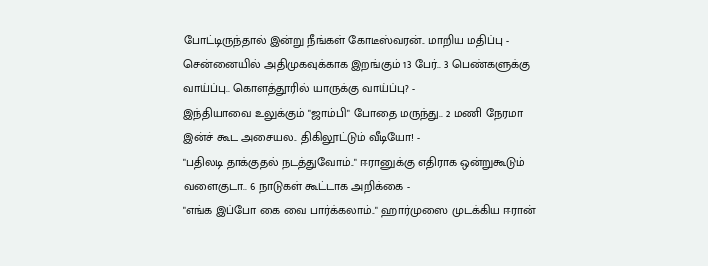போட்டிருந்தால் இன்று நீங்கள் கோடீஸ்வரன்.. மாறிய மதிப்பு -
சென்னையில் அதிமுகவுக்காக இறங்கும் 13 பேர்.. 3 பெண்களுக்கு வாய்ப்பு.. கொளத்தூரில் யாருக்கு வாய்ப்பு? -
இந்தியாவை உலுக்கும் "ஜாம்பி" போதை மருந்து.. 2 மணி நேரமா இன்ச் கூட அசையல.. திகிலூட்டும் வீடியோ! -
"பதிலடி தாக்குதல் நடத்துவோம்.." ஈரானுக்கு எதிராக ஒன்றுகூடும் வளைகுடா.. 6 நாடுகள் கூட்டாக அறிக்கை -
"எங்க இப்போ கை வை பார்க்கலாம்.." ஹார்முஸை முடக்கிய ஈரான்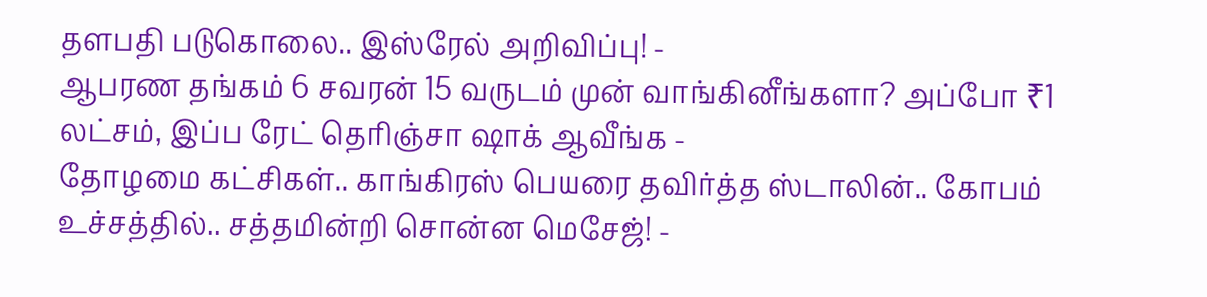தளபதி படுகொலை.. இஸ்ரேல் அறிவிப்பு! -
ஆபரண தங்கம் 6 சவரன் 15 வருடம் முன் வாங்கினீங்களா? அப்போ ₹1 லட்சம், இப்ப ரேட் தெரிஞ்சா ஷாக் ஆவீங்க -
தோழமை கட்சிகள்.. காங்கிரஸ் பெயரை தவிர்த்த ஸ்டாலின்.. கோபம் உச்சத்தில்.. சத்தமின்றி சொன்ன மெசேஜ்! -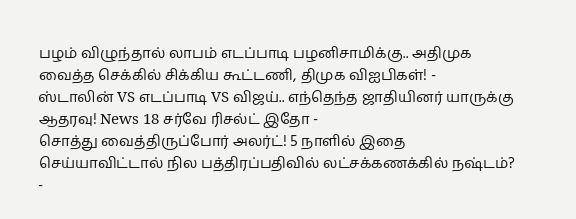பழம் விழுந்தால் லாபம் எடப்பாடி பழனிசாமிக்கு.. அதிமுக வைத்த செக்கில் சிக்கிய கூட்டணி, திமுக விஐபிகள்! -
ஸ்டாலின் VS எடப்பாடி VS விஜய்.. எந்தெந்த ஜாதியினர் யாருக்கு ஆதரவு! News 18 சர்வே ரிசல்ட் இதோ -
சொத்து வைத்திருப்போர் அலர்ட்! 5 நாளில் இதை செய்யாவிட்டால் நில பத்திரப்பதிவில் லட்சக்கணக்கில் நஷ்டம்? -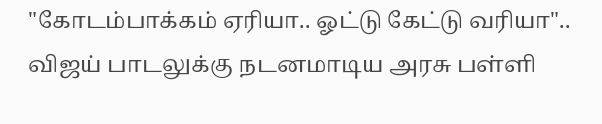"கோடம்பாக்கம் ஏரியா.. ஓட்டு கேட்டு வரியா".. விஜய் பாடலுக்கு நடனமாடிய அரசு பள்ளி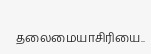தலைமையாசிரியை..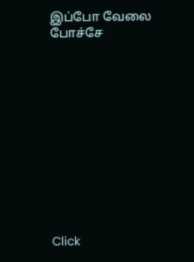இப்போ வேலை போச்சே












Click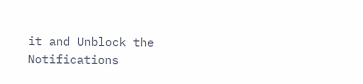it and Unblock the Notifications